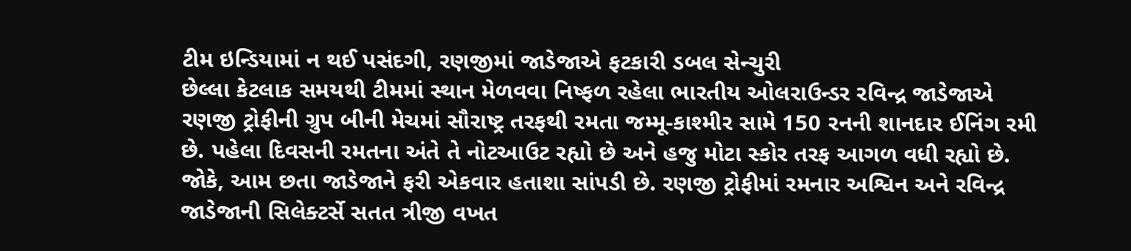ટીમ ઇન્ડિયામાં ન થઈ પસંદગી, રણજીમાં જાડેજાએ ફટકારી ડબલ સેન્ચુરી
છેલ્લા કેટલાક સમયથી ટીમમાં સ્થાન મેળવવા નિષ્ફળ રહેલા ભારતીય ઓલરાઉન્ડર રવિન્દ્ર જાડેજાએ રણજી ટ્રોફીની ગ્રુપ બીની મેચમાં સૌરાષ્ટ્ર તરફથી રમતા જમ્મૂ-કાશ્મીર સામે 150 રનની શાનદાર ઈનિંગ રમી છે. પહેલા દિવસની રમતના અંતે તે નોટઆઉટ રહ્યો છે અને હજુ મોટા સ્કોર તરફ આગળ વધી રહ્યો છે.
જોકે, આમ છતા જાડેજાને ફરી એકવાર હતાશા સાંપડી છે. રણજી ટ્રોફીમાં રમનાર અશ્વિન અને રવિન્દ્ર જાડેજાની સિલેક્ટર્સે સતત ત્રીજી વખત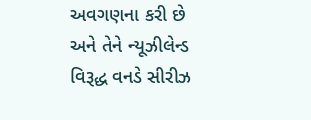અવગણના કરી છે અને તેને ન્યૂઝીલેન્ડ વિરૂદ્ધ વનડે સીરીઝ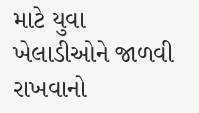માટે યુવા ખેલાડીઓને જાળવી રાખવાનો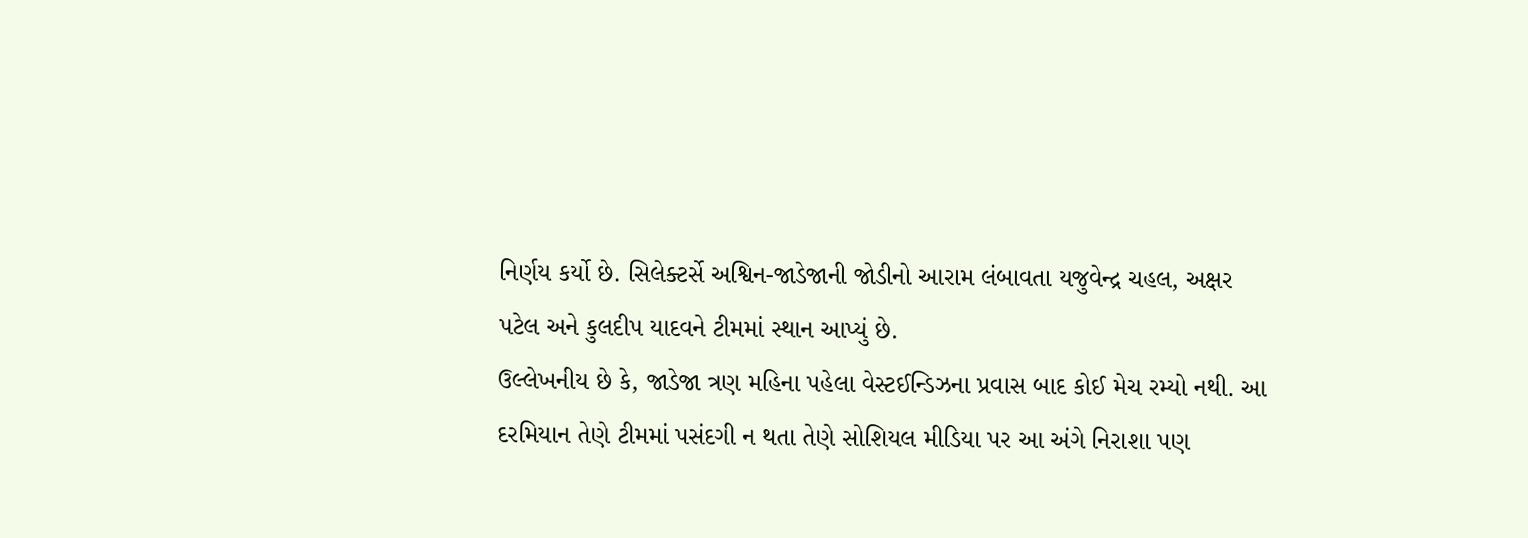નિર્ણય કર્યો છે. સિલેક્ટર્સે અશ્વિન-જાડેજાની જોડીનો આરામ લંબાવતા યજુવેન્દ્ર ચહલ, અક્ષર પટેલ અને કુલદીપ યાદવને ટીમમાં સ્થાન આપ્યું છે.
ઉલ્લેખનીય છે કે, જાડેજા ત્રણ મહિના પહેલા વેસ્ટઈન્ડિઝના પ્રવાસ બાદ કોઈ મેચ રમ્યો નથી. આ દરમિયાન તેણે ટીમમાં પસંદગી ન થતા તેણે સોશિયલ મીડિયા પર આ અંગે નિરાશા પણ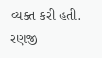વ્યક્ત કરી હતી.
રણજી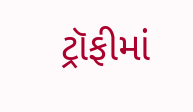ટ્રૉફીમાં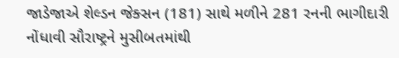જાડેજાએ શેલ્ડન જેક્સન (181) સાથે મળીને 281 રનની ભાગીદારી નોંધાવી સૌરાષ્ટ્રને મુસીબતમાંથી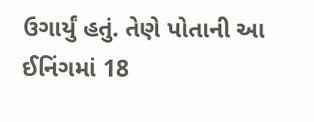ઉગાર્યું હતું. તેણે પોતાની આ ઈનિંગમાં 18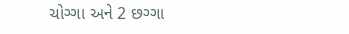ચોગ્ગા અને 2 છગ્ગા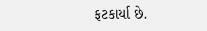ફટકાર્યા છે.